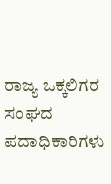ರಾಜ್ಯ ಒಕ್ಕಲಿಗರ ಸಂಘದ ಪದಾಧಿಕಾರಿಗಳು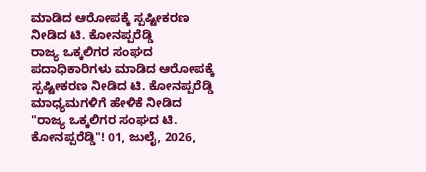ಮಾಡಿದ ಆರೋಪಕ್ಕೆ ಸ್ಪಷ್ಟೀಕರಣ ನೀಡಿದ ಟಿ. ಕೋನಪ್ಪರೆಡ್ಡಿ
ರಾಜ್ಯ ಒಕ್ಕಲಿಗರ ಸಂಘದ ಪದಾಧಿಕಾರಿಗಳು ಮಾಡಿದ ಆರೋಪಕ್ಕೆ ಸ್ಪಷ್ಟೀಕರಣ ನೀಡಿದ ಟಿ. ಕೋನಪ್ಪರೆಡ್ಡಿ ಮಾಧ್ಯಮಗಳಿಗೆ ಹೇಳಿಕೆ ನೀಡಿದ "ರಾಜ್ಯ ಒಕ್ಕಲಿಗರ ಸಂಘದ ಟಿ. ಕೋನಪ್ಪರೆಡ್ಡಿ"! 01, ಜುಲೈ, 2026,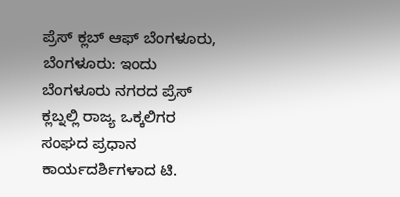ಪ್ರೆಸ್ ಕ್ಲಬ್ ಆಫ್ ಬೆಂಗಳೂರು, ಬೆಂಗಳೂರು: ಇಂದು ಬೆಂಗಳೂರು ನಗರದ ಪ್ರೆಸ್ ಕ್ಲಬ್ನಲ್ಲಿ ರಾಜ್ಯ ಒಕ್ಕಲಿಗರ ಸಂಘದ ಪ್ರಧಾನ ಕಾರ್ಯದರ್ಶಿಗಳಾದ ಟಿ.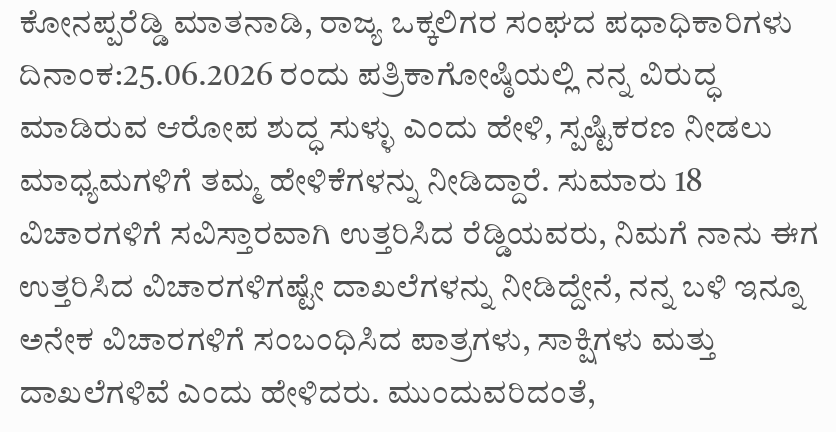ಕೋನಪ್ಪರೆಡ್ಡಿ ಮಾತನಾಡಿ, ರಾಜ್ಯ ಒಕ್ಕಲಿಗರ ಸಂಘದ ಪಧಾಧಿಕಾರಿಗಳು ದಿನಾಂಕ:25.06.2026 ರಂದು ಪತ್ರಿಕಾಗೋಷ್ಠಿಯಲ್ಲಿ ನನ್ನ ವಿರುದ್ಧ ಮಾಡಿರುವ ಆರೋಪ ಶುದ್ಧ ಸುಳ್ಳು ಎಂದು ಹೇಳಿ, ಸ್ಪಷ್ಟಿಕರಣ ನೀಡಲು ಮಾಧ್ಯಮಗಳಿಗೆ ತಮ್ಮ ಹೇಳಿಕೆಗಳನ್ನು ನೀಡಿದ್ದಾರೆ. ಸುಮಾರು 18 ವಿಚಾರಗಳಿಗೆ ಸವಿಸ್ತಾರವಾಗಿ ಉತ್ತರಿಸಿದ ರೆಡ್ಡಿಯವರು, ನಿಮಗೆ ನಾನು ಈಗ ಉತ್ತರಿಸಿದ ವಿಚಾರಗಳಿಗಷ್ಟೇ ದಾಖಲೆಗಳನ್ನು ನೀಡಿದ್ದೇನೆ, ನನ್ನ ಬಳಿ ಇನ್ನೂ ಅನೇಕ ವಿಚಾರಗಳಿಗೆ ಸಂಬಂಧಿಸಿದ ಪಾತ್ರಗಳು, ಸಾಕ್ಷಿಗಳು ಮತ್ತು ದಾಖಲೆಗಳಿವೆ ಎಂದು ಹೇಳಿದರು. ಮುಂದುವರಿದಂತೆ,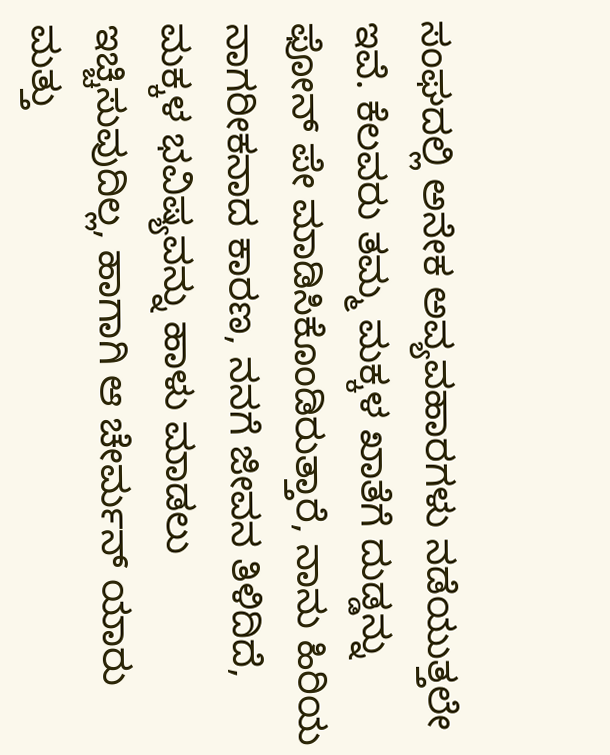ಸಂಘದಲ್ಲಿ ಅನೇಕ ಅವ್ಯವಹಾರಗಳು ನಡೆಯುತ್ತಲೇ ಇವೆ. ಕೆಲವರು ತಮ್ಮ ಮಕ್ಕಳ ಖಾತೆಗೆ ದುಡ್ಡನ್ನು ಫೋನ್ ಪೇ ಮಾಡಿಸಿಕೊಂಡಿರುತ್ತಾರೆ, ನಾನು ಹಿರಿಯ ನಾಗರೀಕನಾದ ಕಾರಣ, ನನಗೆ ಜೀವನ ತಿಳಿದಿದೆ, ಮಕ್ಕಳ ಭವಿಷ್ಯವನ್ನು ಹಾಳು ಮಾಡಲು ಇಚ್ಚಿಸುವುದಿಲ್ಲ, ಹಾಗಾಗಿ ಆ ಚೇರ್ಮನ್ ಯಾರು ಮತ್ತು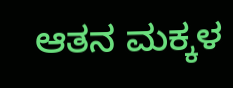ಆತನ ಮಕ್ಕಳ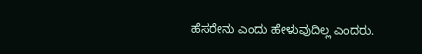ಹೆಸರೇನು ಎಂದು ಹೇಳುವುದಿಲ್ಲ ಎಂದರು.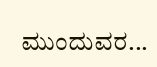ಮುಂದುವರ...